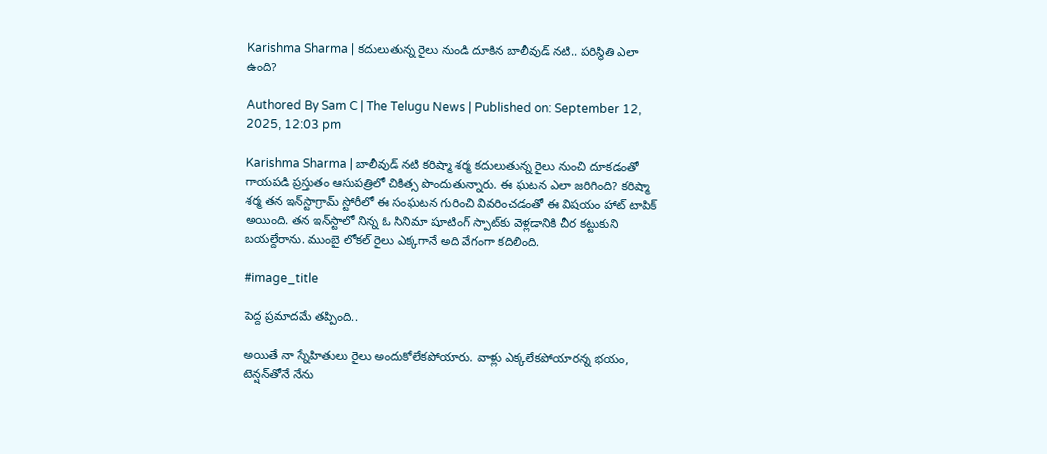Karishma Sharma | క‌దులుతున్న రైలు నుండి దూకిన బాలీవుడ్ న‌టి.. ప‌రిస్థితి ఎలా ఉంది?

Authored By Sam C | The Telugu News | Published on: September 12, 2025, 12:03 pm

Karishma Sharma | బాలీవుడ్‌ నటి కరిష్మా శర్మ కదులుతున్న రైలు నుంచి దూకడంతో గాయపడి ప్రస్తుతం ఆసుపత్రిలో చికిత్స పొందుతున్నారు. ఈ ఘటన ఎలా జరిగింది? కరిష్మా శర్మ తన ఇన్‌స్టాగ్రామ్ స్టోరీలో ఈ సంఘటన గురించి వివరించడంతో ఈ విష‌యం హాట్ టాపిక్ అయింది. త‌న ఇన్‌స్టాలో నిన్న ఓ సినిమా షూటింగ్ స్పాట్‌కు వెళ్లడానికి చీర కట్టుకుని బయల్దేరాను. ముంబై లోకల్ రైలు ఎక్కగానే అది వేగంగా కదిలింది.

#image_title

పెద్ద ప్ర‌మాద‌మే త‌ప్పింది..

అయితే నా స్నేహితులు రైలు అందుకోలేకపోయారు. వాళ్లు ఎక్కలేకపోయారన్న భయం, టెన్షన్‌తోనే నేను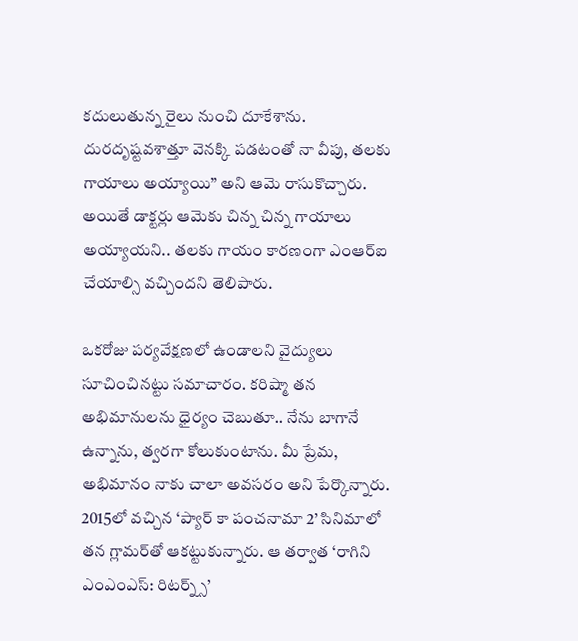కదులుతున్న రైలు నుంచి దూకేశాను. దురదృష్టవశాత్తూ వెనక్కి పడటంతో నా వీపు, తలకు గాయాలు అయ్యాయి” అని ఆమె రాసుకొచ్చారు. అయితే డాక్టర్లు ఆమెకు చిన్న చిన్న గాయాలు అయ్యాయని.. తలకు గాయం కారణంగా ఎంఆర్ఐ చేయాల్సి వచ్చిందని తెలిపారు.

ఒకరోజు పర్యవేక్షణలో ఉండాలని వైద్యులు సూచించినట్టు సమాచారం. కరిష్మా తన అభిమానులను ధైర్యం చెబుతూ.. నేను బాగానే ఉన్నాను, త్వరగా కోలుకుంటాను. మీ ప్రేమ, అభిమానం నాకు చాలా అవసరం అని పేర్కొన్నారు. 2015లో వచ్చిన ‘ప్యార్ కా పంచనామా 2’ సినిమాలో తన గ్లామర్‌తో ఆకట్టుకున్నారు. ఆ తర్వాత ‘రాగిని ఎంఎంఎస్‌: రిటర్న్స్‌’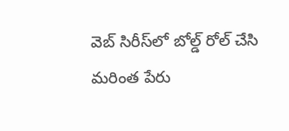వెబ్ సిరీస్‌లో బోల్డ్ రోల్ చేసి మరింత పేరు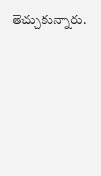తెచ్చుకున్నారు.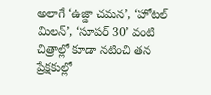అలాగే ‘ఉజ్డా చమన’, ‘హోటల్ మిలన్’, ‘సూపర్ 30’ వంటి చిత్రాల్లో కూడా నటించి తన ప్రేక్షకుల్లో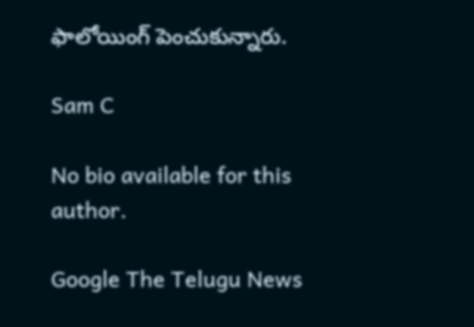ఫాలోయింగ్ పెంచుకున్నారు.

Sam C

No bio available for this author.

Google The Telugu News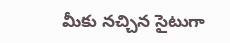మీకు నచ్చిన సైటుగా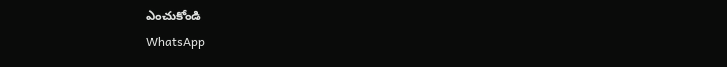ఎంచుకోండి
WhatsApp